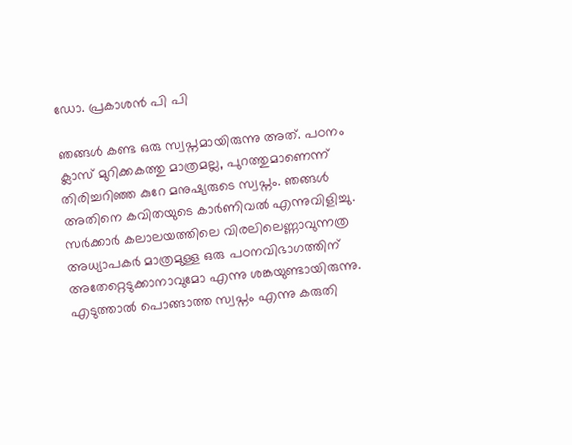ഡോ. പ്രകാശൻ പി പി

ഞങ്ങൾ കണ്ട ഒരു സ്വപ്നമായിരുന്നു അത്. പഠനം ക്ലാസ് മുറിക്കകത്തു മാത്രമല്ല, പുറത്തുമാണെന്ന് തിരിച്ചറിഞ്ഞ കുറേ മനുഷ്യരുടെ സ്വപ്നം. ഞങ്ങൾ അതിനെ കവിതയുടെ കാർണിവൽ എന്നുവിളിച്ചു. സർക്കാർ കലാലയത്തിലെ വിരലിലെണ്ണാവുന്നത്ര അധ്യാപകർ മാത്രമുള്ള ഒരു പഠനവിഭാഗത്തിന് അതേറ്റെടുക്കാനാവുമോ എന്നു ശങ്കയുണ്ടായിരുന്നു. എടുത്താൽ പൊങ്ങാത്ത സ്വപ്നം എന്നു കരുതി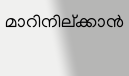മാറിനില്ക്കാൻ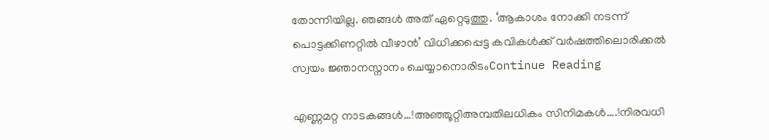തോന്നിയില്ല. ഞങ്ങൾ അത് ഏറ്റെടുത്തു. ‘ആകാശം നോക്കി നടന്ന് പൊട്ടക്കിണറ്റിൽ വീഴാൻ’ വിധിക്കപ്പെട്ട കവികൾക്ക് വർഷത്തിലൊരിക്കൽ സ്വയം ജ്ഞാനസ്നാനം ചെയ്യാനൊരിടംContinue Reading

എണ്ണമറ്റ നാടകങ്ങൾ…!അഞ്ഞൂറ്റിഅമ്പതിലധികം സിനിമകൾ….!നിരവധി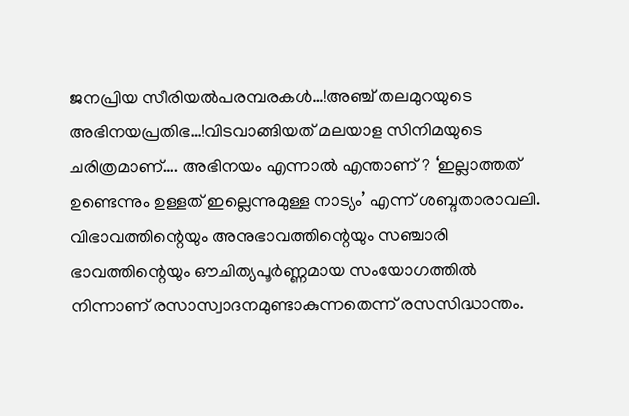ജനപ്രിയ സീരിയൽപരമ്പരകൾ…!അഞ്ച് തലമുറയുടെ അഭിനയപ്രതിഭ…!വിടവാങ്ങിയത് മലയാള സിനിമയുടെ ചരിത്രമാണ്…. അഭിനയം എന്നാൽ എന്താണ് ? ‘ഇല്ലാത്തത് ഉണ്ടെന്നും ഉള്ളത് ഇല്ലെന്നുമുള്ള നാട്യം’ എന്ന് ശബ്ദതാരാവലി. വിഭാവത്തിന്റെയും അനുഭാവത്തിന്റെയും സഞ്ചാരി ഭാവത്തിന്റെയും ഔചിത്യപൂർണ്ണമായ സംയോഗത്തിൽ നിന്നാണ് രസാസ്വാദനമുണ്ടാകുന്നതെന്ന് രസസിദ്ധാന്തം.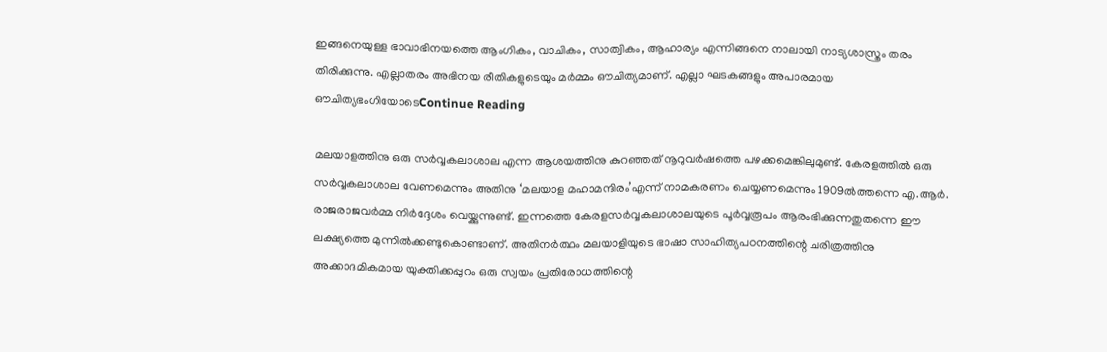ഇങ്ങനെയുള്ള ഭാവാഭിനയത്തെ ആംഗികം, വാചികം, സാത്വികം, ആഹാര്യം എന്നിങ്ങനെ നാലായി നാട്യശാസ്ത്രം തരം തിരിക്കുന്നു. എല്ലാതരം അഭിനയ രീതികളുടെയും മർമ്മം ഔചിത്യമാണ്. എല്ലാ ഘടകങ്ങളും അപാരമായ ഔചിത്യഭംഗിയോടെContinue Reading

മലയാളത്തിനു ഒരു സർവ്വകലാശാല എന്ന ആശയത്തിനു കുറഞ്ഞത് നൂറുവർഷത്തെ പഴക്കമെങ്കിലുമുണ്ട്. കേരളത്തിൽ ഒരു സർവ്വകലാശാല വേണമെന്നും അതിനു ‘മലയാള മഹാമന്ദിരം’എന്ന് നാമകരണം ചെയ്യണമെന്നും 1909ൽത്തന്നെ എ.ആർ. രാജരാജവർമ്മ നിർദ്ദേശം വെയ്ക്കുന്നുണ്ട്. ഇന്നത്തെ കേരളസർവ്വകലാശാലയുടെ പൂർവ്വരൂപം ആരംഭിക്കുന്നതുതന്നെ ഈ ലക്ഷ്യത്തെ മുന്നിൽക്കണ്ടുകൊണ്ടാണ്. അതിനർത്ഥം മലയാളിയുടെ ഭാഷാ സാഹിത്യപഠനത്തിന്റെ ചരിത്രത്തിനു അക്കാദമികമായ യുക്തിക്കപ്പുറം ഒരു സ്വയം പ്രതിരോധത്തിന്റെ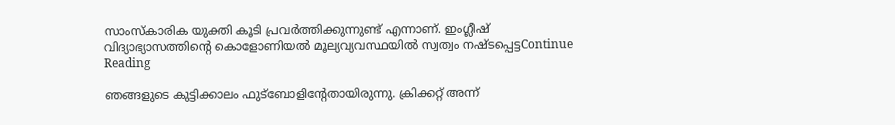സാംസ്കാരിക യുക്തി കൂടി പ്രവർത്തിക്കുന്നുണ്ട് എന്നാണ്. ഇംഗ്ലീഷ് വിദ്യാഭ്യാസത്തിന്റെ കൊളോണിയൽ മൂല്യവ്യവസ്ഥയിൽ സ്വത്വം നഷ്ടപ്പെട്ടContinue Reading

ഞങ്ങളുടെ കുട്ടിക്കാലം ഫുട്ബോളിന്റേതായിരുന്നു. ക്രിക്കറ്റ് അന്ന്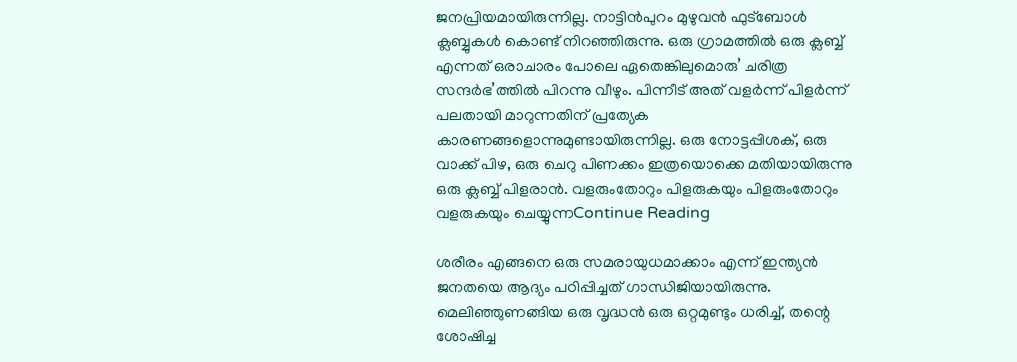ജനപ്രിയമായിരുന്നില്ല. നാട്ടിൻപുറം മുഴുവൻ ഫുട്ബോൾ ക്ലബ്ബുകൾ കൊണ്ട് നിറഞ്ഞിരുന്നു. ഒരു ഗ്രാമത്തിൽ ഒരു ക്ലബ്ബ് എന്നത് ഒരാചാരം പോലെ ഏതെങ്കിലുമൊരു’ ചരിത്ര സന്ദർഭ’ത്തിൽ പിറന്നു വീഴും. പിന്നീട് അത് വളർന്ന് പിളർന്ന് പലതായി മാറുന്നതിന് പ്രത്യേക കാരണങ്ങളൊന്നുമുണ്ടായിരുന്നില്ല. ഒരു നോട്ടപ്പിശക്, ഒരു വാക്ക് പിഴ, ഒരു ചെറു പിണക്കം ഇത്രയൊക്കെ മതിയായിരുന്നു ഒരു ക്ലബ്ബ് പിളരാൻ. വളരുംതോറും പിളരുകയും പിളരുംതോറും വളരുകയും ചെയ്യുന്നContinue Reading

ശരീരം എങ്ങനെ ഒരു സമരായുധമാക്കാം എന്ന് ഇന്ത്യൻ ജനതയെ ആദ്യം പഠിപ്പിച്ചത് ഗാന്ധിജിയായിരുന്നു. മെലിഞ്ഞുണങ്ങിയ ഒരു വൃദ്ധൻ ഒരു ഒറ്റമുണ്ടും ധരിച്ച്, തന്റെ ശോഷിച്ച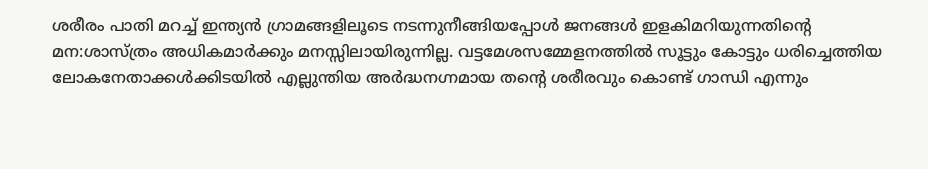ശരീരം പാതി മറച്ച് ഇന്ത്യൻ ഗ്രാമങ്ങളിലൂടെ നടന്നുനീങ്ങിയപ്പോൾ ജനങ്ങൾ ഇളകിമറിയുന്നതിന്റെ മന:ശാസ്ത്രം അധികമാർക്കും മനസ്സിലായിരുന്നില്ല. വട്ടമേശസമ്മേളനത്തിൽ സൂട്ടും കോട്ടും ധരിച്ചെത്തിയ ലോകനേതാക്കൾക്കിടയിൽ എല്ലുന്തിയ അർദ്ധനഗ്നമായ തന്റെ ശരീരവും കൊണ്ട് ഗാന്ധി എന്നും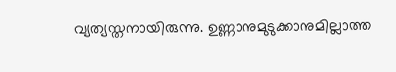വ്യത്യസ്തനായിരുന്നു. ഉണ്ണാനുമുടുക്കാനുമില്ലാത്ത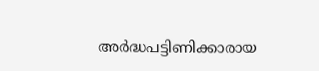അർദ്ധപട്ടിണിക്കാരായ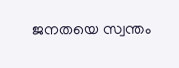ജനതയെ സ്വന്തം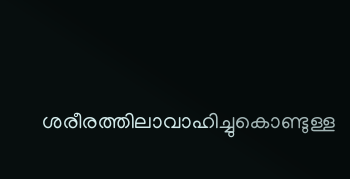ശരീരത്തിലാവാഹിച്ചുകൊണ്ടുള്ള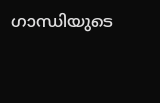ഗാന്ധിയുടെ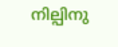നില്പിനു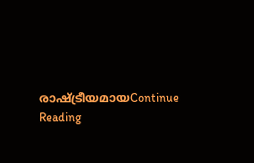രാഷ്ട്രീയമായContinue Reading